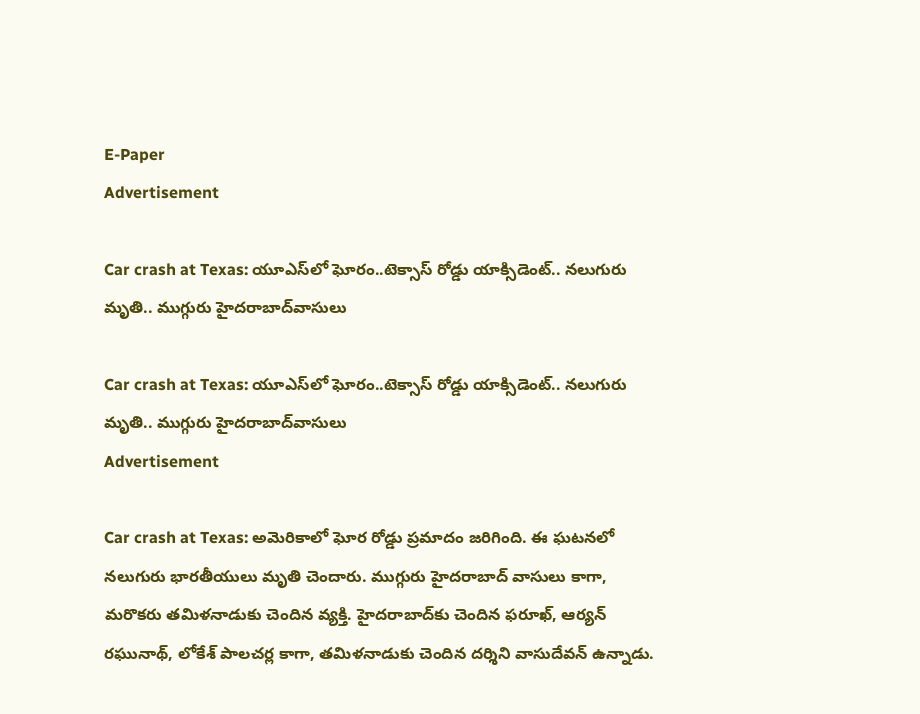E-Paper
Advertisement

Car crash at Texas: యూఎస్‌లో ఘోరం..టెక్సాస్ రోడ్డు యాక్సిడెంట్.. నలుగురు మృతి.. ముగ్గురు హైదరాబాద్‌వాసులు

Car crash at Texas: యూఎస్‌లో ఘోరం..టెక్సాస్ రోడ్డు యాక్సిడెంట్.. నలుగురు మృతి.. ముగ్గురు హైదరాబాద్‌వాసులు
Advertisement

Car crash at Texas: అమెరికాలో ఘోర రోడ్డు ప్రమాదం జరిగింది. ఈ ఘటనలో నలుగురు భారతీయులు మృతి చెందారు. ముగ్గురు హైదరాబాద్ వాసులు కాగా, మరొకరు తమిళనాడుకు చెందిన వ్యక్తి. హైదరాబాద్‌కు చెందిన ఫరూఖ్, ఆర్యన్ రఘునాథ్, లోకేశ్ పాలచర్ల కాగా, తమిళనాడుకు చెందిన దర్శిని వాసుదేవన్ ఉన్నాడు.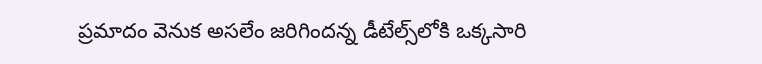ప్రమాదం వెనుక అసలేం జరిగిందన్న డీటేల్స్‌లోకి ఒక్కసారి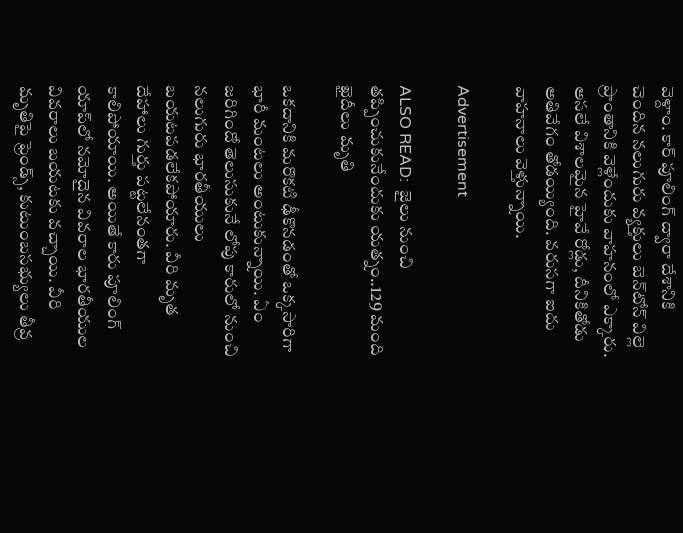వెళ్దాం. కార్ పూలింగ్ ద్వారా దేశానికి చెందిన నలుగురు వ్యక్తులు బెన్‌టోన్ విల్లె ప్రాంతానికి వెళ్లేందుకు వాహనంలో ఎక్కారు. అసలే విశాలమైన హైవే రోడ్లు, దీనికితోడు అతివేగం తోడయ్యింది. వరుసగా ఐదు వాహనాలు వెళ్తున్నాయి.

Advertisement

ALSO READ:  జైలు నుంచి తప్పించుకునేందుకు యత్నం..129 మంది ఖైదీలు మృతి

ఒకదానికి మరొకటి ఢీకొనడంతో ఒక్కసారిగా భారీ మంటలు అంటుకున్నాయి. ఏం జరిగిందో తెలుసుకునే లోపు కారులో నుంచి నలుగురు భారతీయులు బయటపడలేకపోయారు. వీరి మృత దేహాలు గుర్తు పట్టలేనంతగా కాలిపోయాయి. అయితే కారు పూలింగ్ యాప్‌లో నమోదైన వివరాల భారతీయుల వివరాలు బయటకు వచ్చాయి. వీరి మృతిపై ఫ్రెండ్స్, కుటుంబసభ్యులు తీవ్ర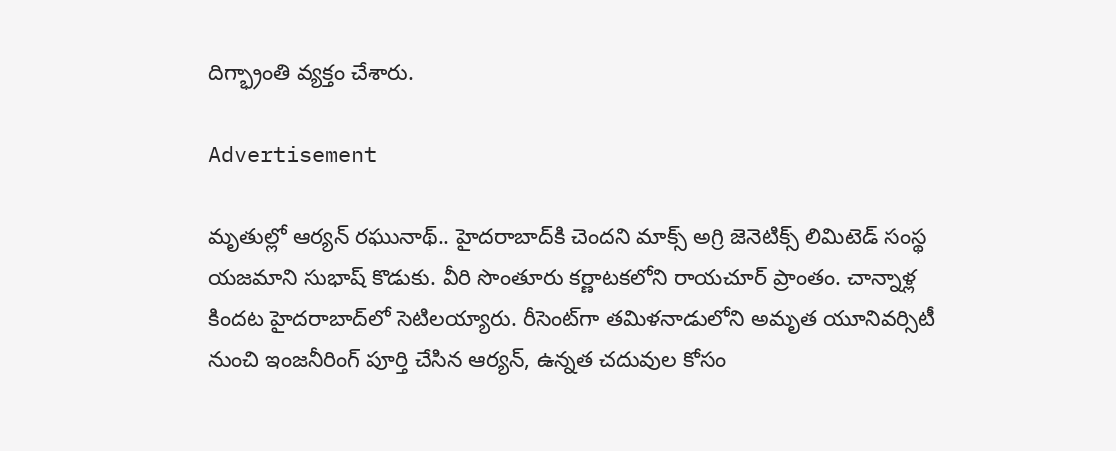దిగ్భ్రాంతి వ్యక్తం చేశారు.

Advertisement

మృతుల్లో ఆర్యన్ రఘునాథ్.. హైదరాబాద్‌కి చెందని మాక్స్ అగ్రి జెనెటిక్స్ లిమిటెడ్ సంస్థ యజమాని సుభాష్ కొడుకు. వీరి సొంతూరు కర్ణాటక‌లోని రాయచూర్ ప్రాంతం. చాన్నాళ్ల కిందట హైదరాబాద్‌లో సెటిలయ్యారు. రీసెంట్‌గా తమిళనాడులోని అమ‌ృత యూనివర్సిటీ నుంచి ఇంజనీరింగ్ పూర్తి చేసిన ఆర్యన్, ఉన్నత చదువుల కోసం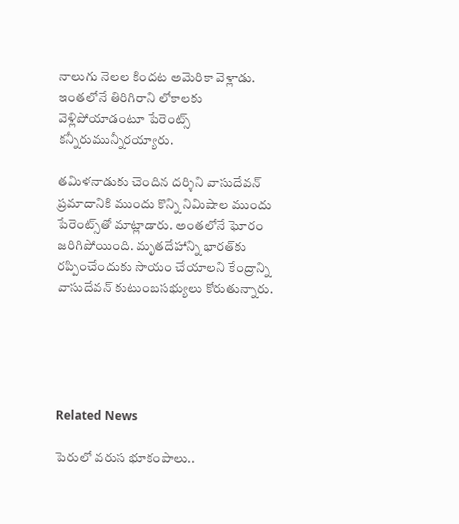నాలుగు నెలల కిందట అమెరికా వెళ్లాడు. ఇంతలోనే తిరిగిరాని లోకాలకు వెళ్లిపోయాడంటూ పేరెంట్స్ కన్నీరుమున్నీరయ్యారు.

తమిళనాడుకు చెందిన దర్శిని వాసుదేవన్ ప్రమాదానికి ముందు కొన్ని నిమిషాల ముందు పేరెంట్స్‌తో మాట్లాడారు. అంతలోనే ఘోరం జరిగిపోయింది. మృతదేహాన్ని భారత్‌కు రప్పించేందుకు సాయం చేయాలని కేంద్రాన్ని వాసుదేవన్ కుటుంబసభ్యులు కోరుతున్నారు.





Related News

పెరులో వరుస భూకంపాలు..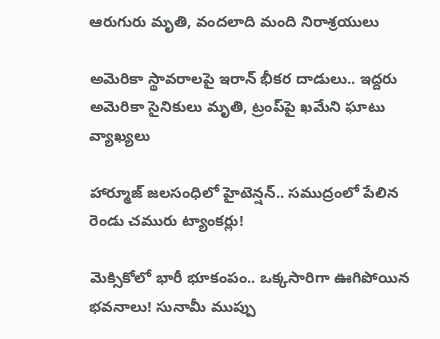ఆరుగురు మృతి, వందలాది మంది నిరాశ్రయులు

అమెరికా స్థావరాలపై ఇరాన్ భీకర దాడులు.. ఇద్దరు అమెరికా సైనికులు మృతి, ట్రంప్‌పై ఖమేని ఘాటు వ్యాఖ్యలు

హార్మూజ్ జలసంధిలో హైటెన్షన్.. సముద్రంలో పేలిన రెండు చమురు ట్యాంకర్లు!

మెక్సికోలో భారీ భూకంపం.. ఒక్కసారిగా ఊగిపోయిన భవనాలు! సునామీ ముప్పు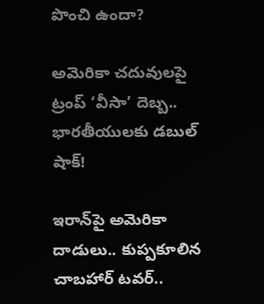పొంచి ఉందా?

అమెరికా చదువులపై ట్రంప్ ‘వీసా’ దెబ్బ.. భారతీయులకు డబుల్ షాక్!

ఇరాన్‌పై అమెరికా దాడులు.. కుప్పకూలిన చాబహార్ టవర్..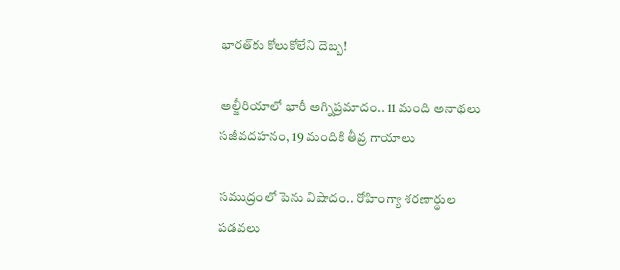భారత్‌కు కోలుకోలేని దెబ్బ!

అల్జీరియాలో భారీ అగ్నిప్రమాదం.. 11 మంది అనాథలు సజీవదహనం, 19 మందికి తీవ్ర గాయాలు

సముద్రంలో పెను విషాదం.. రోహింగ్యా శరణార్థుల పడవలు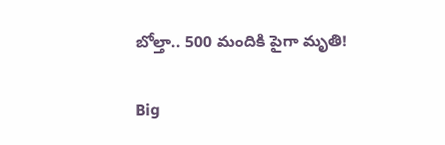బోల్తా.. 500 మందికి పైగా మృతి!

Big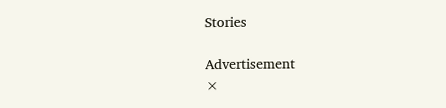Stories

Advertisement
×